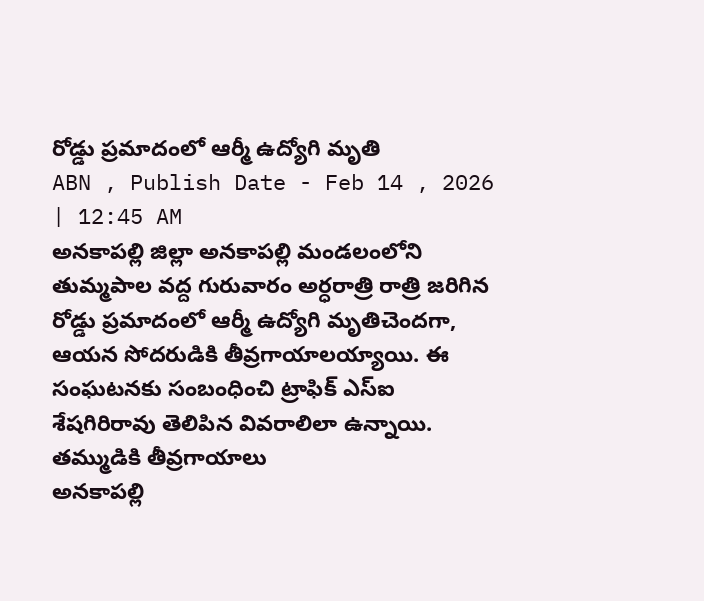రోడ్డు ప్రమాదంలో ఆర్మీ ఉద్యోగి మృతి
ABN , Publish Date - Feb 14 , 2026 | 12:45 AM
అనకాపల్లి జిల్లా అనకాపల్లి మండలంలోని తుమ్మపాల వద్ద గురువారం అర్ధరాత్రి రాత్రి జరిగిన రోడ్డు ప్రమాదంలో ఆర్మీ ఉద్యోగి మృతిచెందగా, ఆయన సోదరుడికి తీవ్రగాయాలయ్యాయి. ఈ సంఘటనకు సంబంధించి ట్రాఫిక్ ఎస్ఐ శేషగిరిరావు తెలిపిన వివరాలిలా ఉన్నాయి.
తమ్ముడికి తీవ్రగాయాలు
అనకాపల్లి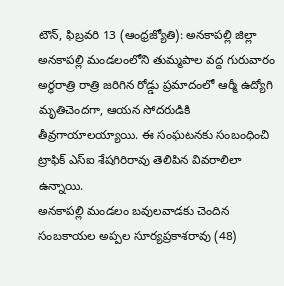టౌన్, ఫిబ్రవరి 13 (ఆంధ్రజ్యోతి): అనకాపల్లి జిల్లా అనకాపల్లి మండలంలోని తుమ్మపాల వద్ద గురువారం అర్ధరాత్రి రాత్రి జరిగిన రోడ్డు ప్రమాదంలో ఆర్మీ ఉద్యోగి మృతిచెందగా, ఆయన సోదరుడికి తీవ్రగాయాలయ్యాయి. ఈ సంఘటనకు సంబంధించి ట్రాఫిక్ ఎస్ఐ శేషగిరిరావు తెలిపిన వివరాలిలా ఉన్నాయి.
అనకాపల్లి మండలం బవులవాడకు చెందిన సంబకాయల అప్పల సూర్యప్రకాశరావు (48)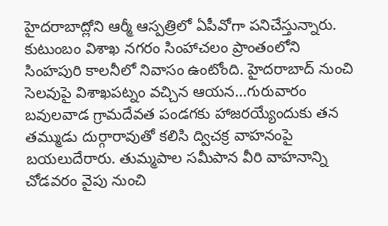హైదరాబాద్లోని ఆర్మీ ఆస్పత్రిలో ఏపీవోగా పనిచేస్తున్నారు. కుటుంబం విశాఖ నగరం సింహాచలం ప్రాంతంలోని సింహపురి కాలనీలో నివాసం ఉంటోంది. హైదరాబాద్ నుంచి సెలవుపై విశాఖపట్నం వచ్చిన ఆయన...గురువారం బవులవాడ గ్రామదేవత పండగకు హాజరయ్యేందుకు తన తమ్ముడు దుర్గారావుతో కలిసి ద్విచక్ర వాహనంపై బయలుదేరారు. తుమ్మపాల సమీపాన వీరి వాహనాన్ని చోడవరం వైపు నుంచి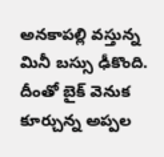అనకాపల్లి వస్తున్న మినీ బస్సు ఢీకొంది. దీంతో బైక్ వెనుక కూర్చున్న అప్పల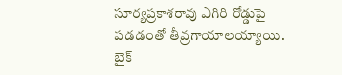సూర్యప్రకాశరావు ఎగిరి రోడ్డుపై పడడంతో తీవ్రగాయాలయ్యాయి. బైక్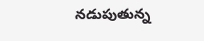నడుపుతున్న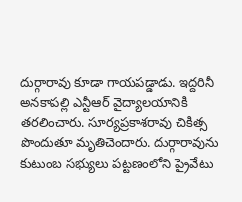దుర్గారావు కూడా గాయపడ్డాడు. ఇద్దరినీ అనకాపల్లి ఎన్టీఆర్ వైద్యాలయానికి తరలించారు. సూర్యప్రకాశరావు చికిత్స పొందుతూ మృతిచెందారు. దుర్గారావును కుటుంబ సభ్యులు పట్టణంలోని ప్రైవేటు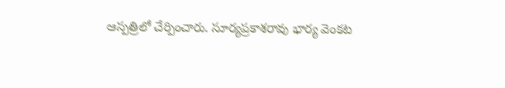ఆస్పత్రిలో చేర్పించారు. సూర్యప్రకాశరావు భార్య వెంకట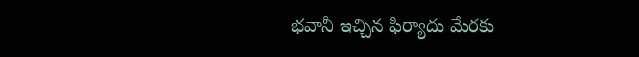భవానీ ఇచ్చిన ఫిర్యాదు మేరకు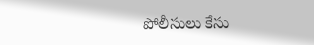పోలీసులు కేసు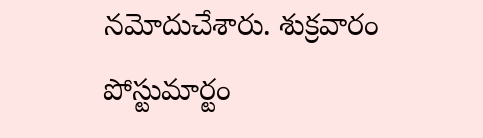నమోదుచేశారు. శుక్రవారం పోస్టుమార్టం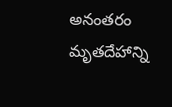అనంతరం మృతదేహాన్ని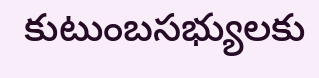కుటుంబసభ్యులకు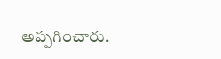అప్పగించారు.